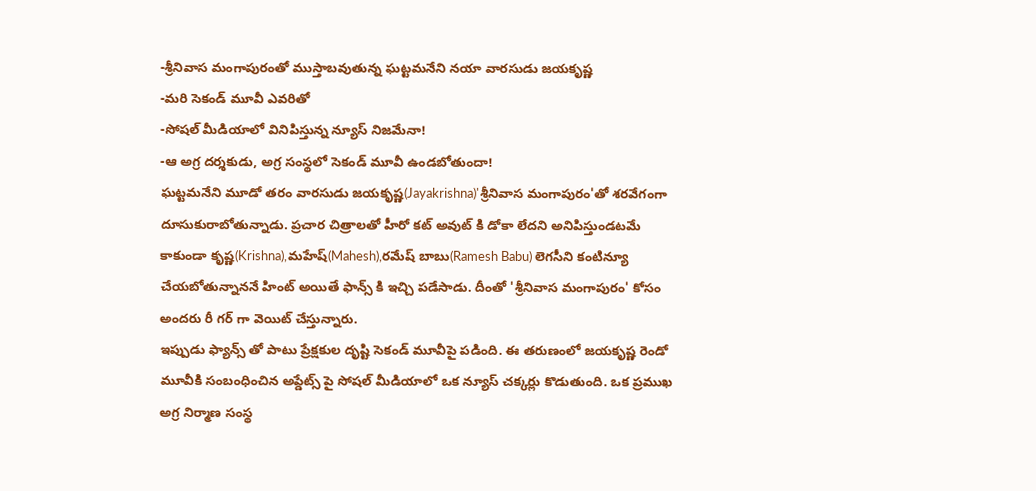-శ్రీనివాస మంగాపురంతో ముస్తాబవుతున్న ఘట్టమనేని నయా వారసుడు జయకృష్ణ
-మరి సెకండ్ మూవీ ఎవరితో
-సోషల్ మీడియాలో వినిపిస్తున్న న్యూస్ నిజమేనా!
-ఆ అగ్ర దర్శకుడు, అగ్ర సంస్థలో సెకండ్ మూవీ ఉండబోతుందా!
ఘట్టమనేని మూడో తరం వారసుడు జయకృష్ణ(Jayakrishna)'శ్రీనివాస మంగాపురం'తో శరవేగంగా దూసుకురాబోతున్నాడు. ప్రచార చిత్రాలతో హీరో కట్ అవుట్ కి డోకా లేదని అనిపిస్తుండటమే కాకుండా కృష్ణ(Krishna),మహేష్(Mahesh),రమేష్ బాబు(Ramesh Babu) లెగసీని కంటిన్యూ చేయబోతున్నాననే హింట్ అయితే ఫాన్స్ కి ఇచ్చి పడేసాడు. దీంతో 'శ్రీనివాస మంగాపురం' కోసం అందరు రీ గర్ గా వెయిట్ చేస్తున్నారు.
ఇప్పుడు ఫ్యాన్స్ తో పాటు ప్రేక్షకుల దృష్టి సెకండ్ మూవీపై పడింది. ఈ తరుణంలో జయకృష్ణ రెండో మూవీకి సంబంధించిన అప్డేట్స్ పై సోషల్ మీడియాలో ఒక న్యూస్ చక్కర్లు కొడుతుంది. ఒక ప్రముఖ అగ్ర నిర్మాణ సంస్థ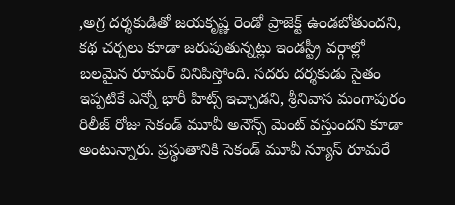,అగ్ర దర్శకుడితో జయకృష్ణ రెండో ప్రాజెక్ట్ ఉండబోతుందని, కథ చర్చలు కూడా జరుపుతున్నట్లు ఇండస్ట్రీ వర్గాల్లో బలమైన రూమర్ వినిపిస్తోంది. సదరు దర్శకుడు సైతం ఇప్పటికే ఎన్నో భారీ హిట్స్ ఇచ్చాడని, శ్రీనివాస మంగాపురం రిలీజ్ రోజు సెకండ్ మూవీ అనౌన్స్ మెంట్ వస్తుందని కూడా అంటున్నారు. ప్రస్థుతానికి సెకండ్ మూవీ న్యూస్ రూమరే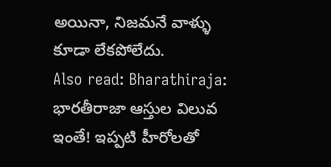అయినా, నిజమనే వాళ్ళు కూడా లేకపోలేదు.
Also read: Bharathiraja: భారతీరాజా ఆస్తుల విలువ ఇంతే! ఇప్పటి హీరోలతో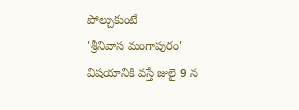పోల్చుకుంటే
'శ్రీనివాస మంగాపురం' విషయానికి వస్తే జులై 9 న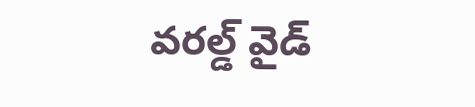వరల్డ్ వైడ్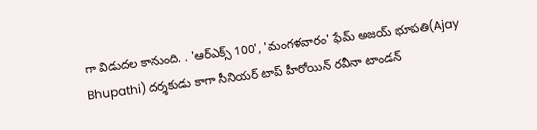గా విడుదల కానుంది. . 'ఆర్ఎక్స్ 100', 'మంగళవారం' ఫేమ్ అజయ్ భూపతి(Ajay Bhupathi) దర్శకుడు కాగా సీనియర్ టాప్ హీరోయిన్ రవీనా టాండన్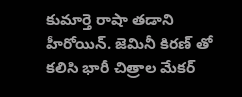కుమార్తె రాషా తడాని హీరోయిన్. జెమినీ కిరణ్ తో కలిసి భారీ చిత్రాల మేకర్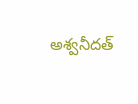అశ్వనీదత్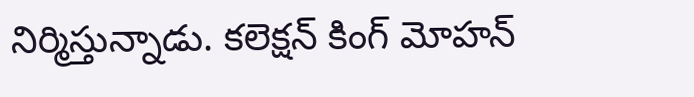నిర్మిస్తున్నాడు. కలెక్షన్ కింగ్ మోహన్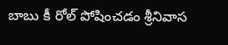బాబు కీ రోల్ పోషించడం శ్రీనివాస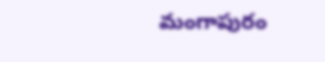మంగాపురం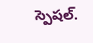స్పెషల్.